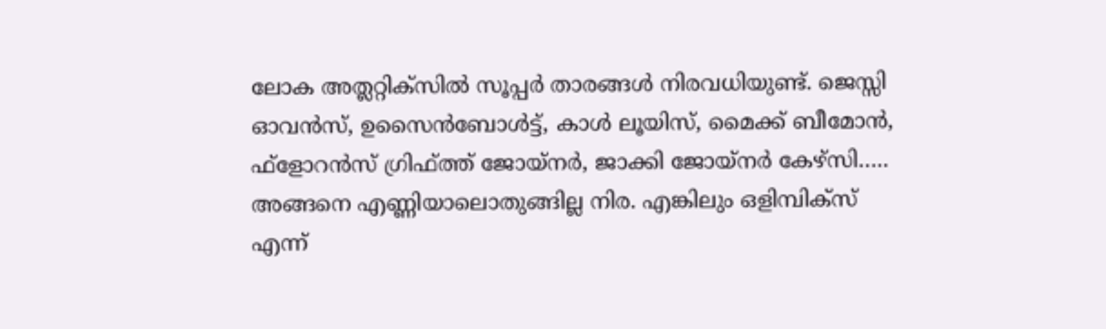ലോക അത്ലറ്റിക്സിൽ സൂപ്പർ താരങ്ങൾ നിരവധിയുണ്ട്. ജെസ്സി ഓവൻസ്, ഉസൈൻബോൾട്ട്, കാൾ ലൂയിസ്, മൈക്ക് ബീമോൻ, ഫ്ളോറൻസ് ഗ്രിഫ്ത്ത് ജോയ്നർ, ജാക്കി ജോയ്നർ കേഴ്സി….. അങ്ങനെ എണ്ണിയാലൊതുങ്ങില്ല നിര. എങ്കിലും ഒളിമ്പിക്സ് എന്ന്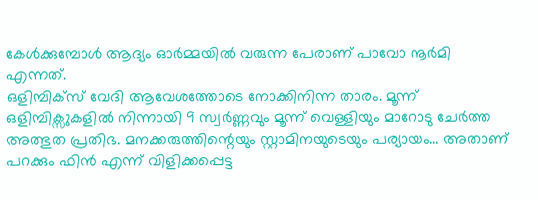കേൾക്കുമ്പോൾ ആദ്യം ഓർമ്മയിൽ വരുന്ന പേരാണ് പാവോ നൂർമി എന്നത്.
ഒളിമ്പിക്സ് വേദി ആവേശത്തോടെ നോക്കിനിന്ന താരം. മൂന്ന് ഒളിമ്പിക്സുകളിൽ നിന്നായി 9 സ്വർണ്ണവും മൂന്ന് വെള്ളിയും മാറോടു ചേർത്ത അത്ഭുത പ്രതിഭ. മനക്കരുത്തിന്റെയും സ്റ്റാമിനയുടെയും പര്യായം… അതാണ് പറക്കും ഫിൻ എന്ന് വിളിക്കപ്പെട്ട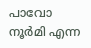പാവോ നൂർമി എന്ന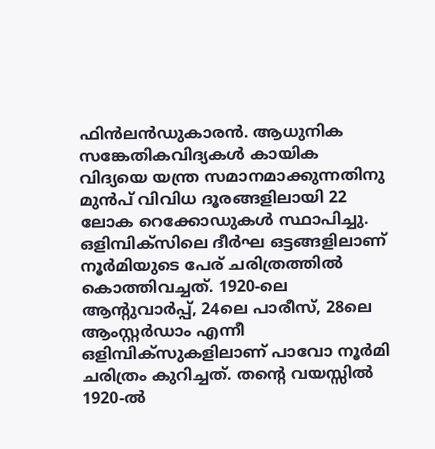ഫിൻലൻഡുകാരൻ. ആധുനിക സങ്കേതികവിദ്യകൾ കായിക വിദ്യയെ യന്ത്ര സമാനമാക്കുന്നതിനു മുൻപ് വിവിധ ദൂരങ്ങളിലായി 22 ലോക റെക്കോഡുകൾ സ്ഥാപിച്ചു.
ഒളിമ്പിക്സിലെ ദീർഘ ഒട്ടങ്ങളിലാണ് നൂർമിയുടെ പേര് ചരിത്രത്തിൽ കൊത്തിവച്ചത്. 1920-ലെ ആന്റുവാർപ്പ്, 24ലെ പാരീസ്, 28ലെ ആംസ്റ്റർഡാം എന്നീ ഒളിമ്പിക്സുകളിലാണ് പാവോ നൂർമി ചരിത്രം കുറിച്ചത്. തന്റെ വയസ്സിൽ 1920-ൽ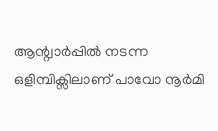ആന്റ്വാർപ്പിൽ നടന്ന ഒളിമ്പിക്സിലാണ് പാവോ നൂർമി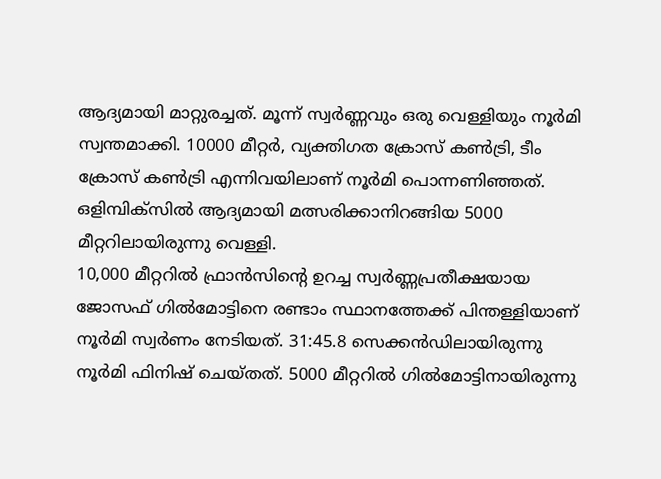ആദ്യമായി മാറ്റുരച്ചത്. മൂന്ന് സ്വർണ്ണവും ഒരു വെള്ളിയും നൂർമി സ്വന്തമാക്കി. 10000 മീറ്റർ, വ്യക്തിഗത ക്രോസ് കൺട്രി, ടീം ക്രോസ് കൺട്രി എന്നിവയിലാണ് നൂർമി പൊന്നണിഞ്ഞത്. ഒളിമ്പിക്സിൽ ആദ്യമായി മത്സരിക്കാനിറങ്ങിയ 5000 മീറ്ററിലായിരുന്നു വെള്ളി.
10,000 മീറ്ററിൽ ഫ്രാൻസിന്റെ ഉറച്ച സ്വർണ്ണപ്രതീക്ഷയായ ജോസഫ് ഗിൽമോട്ടിനെ രണ്ടാം സ്ഥാനത്തേക്ക് പിന്തള്ളിയാണ് നൂർമി സ്വർണം നേടിയത്. 31:45.8 സെക്കൻഡിലായിരുന്നു നൂർമി ഫിനിഷ് ചെയ്തത്. 5000 മീറ്ററിൽ ഗിൽമോട്ടിനായിരുന്നു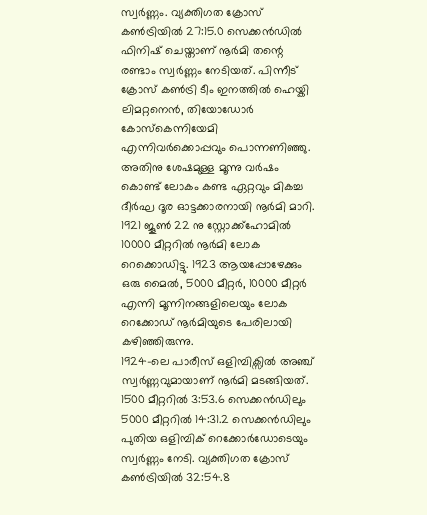സ്വർണ്ണം. വ്യക്തിഗത ക്രോസ് കൺട്രിയിൽ 27:15.0 സെക്കൻഡിൽ ഫിനിഷ് ചെയ്താണ് നൂർമി തന്റെ രണ്ടാം സ്വർണ്ണം നേടിയത്. പിന്നീട് ക്രോസ് കൺട്രി ടീം ഇനത്തിൽ ഹെയ്കി ലിമറ്റനെൻ, തിയോഡോർ കോസ്കെന്നിയേമി എന്നിവർക്കൊപ്പവും പൊന്നണിഞ്ഞു. അതിനു ശേഷമുള്ള മൂന്നു വർഷം കൊണ്ട് ലോകം കണ്ട ഏറ്റവും മികച്ച ദീർഘ ദൂര ഓട്ടക്കാരനായി നൂർമി മാറി. 1921 ജൂൺ 22 നു സ്റ്റോക്ക്ഹോമിൽ 10000 മീറ്ററിൽ നൂർമി ലോക റെക്കൊഡിട്ടു. 1923 ആയപ്പോഴേക്കും ഒരു മൈൽ, 5000 മീറ്റർ, 10000 മീറ്റർ എന്നി മൂന്നിനങ്ങളിലെയും ലോക റെക്കോഡ് നൂർമിയുടെ പേരിലായി കഴിഞ്ഞിരുന്നു.
1924-ലെ പാരീസ് ഒളിമ്പിക്സിൽ അഞ്ച് സ്വർണ്ണവുമായാണ് നൂർമി മടങ്ങിയത്. 1500 മീറ്ററിൽ 3:53.6 സെക്കൻഡിലും 5000 മീറ്ററിൽ 14:31.2 സെക്കൻഡിലും പുതിയ ഒളിമ്പിക് റെക്കോർഡോടെയും സ്വർണ്ണം നേടി. വ്യക്തിഗത ക്രോസ് കൺട്രിയിൽ 32:54.8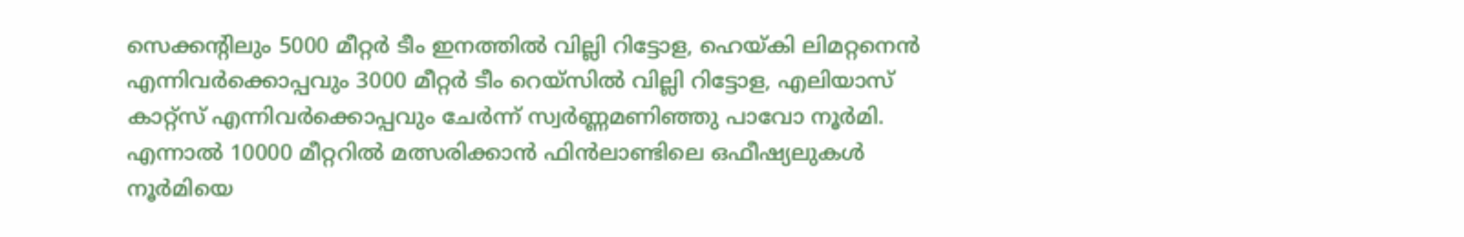സെക്കന്റിലും 5000 മീറ്റർ ടീം ഇനത്തിൽ വില്ലി റിട്ടോള, ഹെയ്കി ലിമറ്റനെൻ എന്നിവർക്കൊപ്പവും 3000 മീറ്റർ ടീം റെയ്സിൽ വില്ലി റിട്ടോള, എലിയാസ് കാറ്റ്സ് എന്നിവർക്കൊപ്പവും ചേർന്ന് സ്വർണ്ണമണിഞ്ഞു പാവോ നൂർമി. എന്നാൽ 10000 മീറ്ററിൽ മത്സരിക്കാൻ ഫിൻലാണ്ടിലെ ഒഫീഷ്യലുകൾ നൂർമിയെ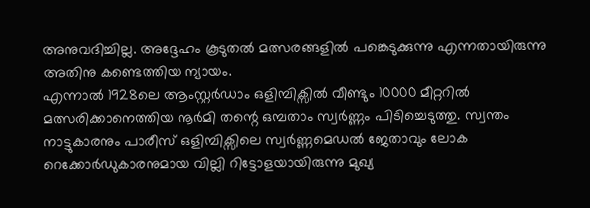അനുവദിച്ചില്ല. അദ്ദേഹം കൂടുതൽ മത്സരങ്ങളിൽ പങ്കെടുക്കുന്നു എന്നതായിരുന്നു അതിനു കണ്ടെത്തിയ ന്യായം.
എന്നാൽ 1928ലെ ആംസ്റ്റർഡാം ഒളിമ്പിക്സിൽ വീണ്ടും 10000 മീറ്ററിൽ മത്സരിക്കാനെത്തിയ നൂർമി തന്റെ ഒമ്പതാം സ്വർണ്ണം പിടിച്ചെടുത്തു. സ്വന്തം നാട്ടുകാരനും പാരീസ് ഒളിമ്പിക്സിലെ സ്വർണ്ണമെഡൽ ജേതാവും ലോക റെക്കോർഡുകാരനുമായ വില്ലി റിട്ടോളയായിരുന്നു മുഖ്യ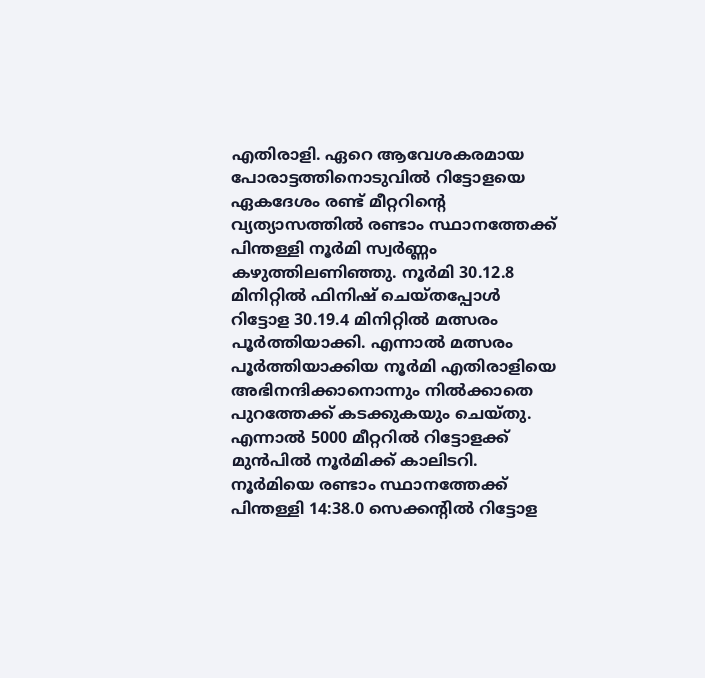എതിരാളി. ഏറെ ആവേശകരമായ പോരാട്ടത്തിനൊടുവിൽ റിട്ടോളയെ ഏകദേശം രണ്ട് മീറ്ററിന്റെ വ്യത്യാസത്തിൽ രണ്ടാം സ്ഥാനത്തേക്ക് പിന്തള്ളി നൂർമി സ്വർണ്ണം കഴുത്തിലണിഞ്ഞു. നൂർമി 30.12.8 മിനിറ്റിൽ ഫിനിഷ് ചെയ്തപ്പോൾ റിട്ടോള 30.19.4 മിനിറ്റിൽ മത്സരം പൂർത്തിയാക്കി. എന്നാൽ മത്സരം പൂർത്തിയാക്കിയ നൂർമി എതിരാളിയെ അഭിനന്ദിക്കാനൊന്നും നിൽക്കാതെ പുറത്തേക്ക് കടക്കുകയും ചെയ്തു. എന്നാൽ 5000 മീറ്ററിൽ റിട്ടോളക്ക് മുൻപിൽ നൂർമിക്ക് കാലിടറി. നൂർമിയെ രണ്ടാം സ്ഥാനത്തേക്ക് പിന്തള്ളി 14:38.0 സെക്കന്റിൽ റിട്ടോള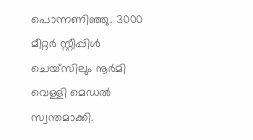പൊന്നണിഞ്ഞു. 3000 മീറ്റർ സ്റ്റീപ്പിൾ ചെയ്സിലും നൂർമി വെള്ളി മെഡൽ സ്വന്തമാക്കി.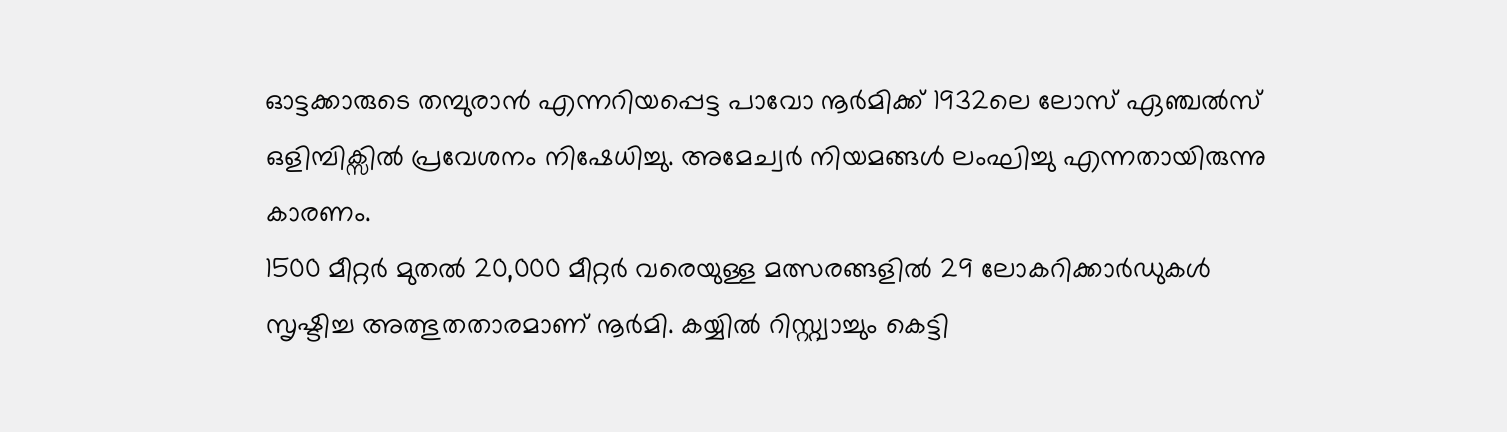ഓട്ടക്കാരുടെ തമ്പുരാൻ എന്നറിയപ്പെട്ട പാവോ നൂർമിക്ക് 1932ലെ ലോസ് ഏഞ്ചൽസ് ഒളിമ്പിക്സിൽ പ്രവേശനം നിഷേധിച്ചു. അമേച്വർ നിയമങ്ങൾ ലംഘിച്ചു എന്നതായിരുന്നു കാരണം.
1500 മീറ്റർ മുതൽ 20,000 മീറ്റർ വരെയുള്ള മത്സരങ്ങളിൽ 29 ലോകറിക്കാർഡുകൾ സൃഷ്ടിച്ച അത്ഭുതതാരമാണ് നൂർമി. കയ്യിൽ റിസ്റ്റ്വാച്ചും കെട്ടി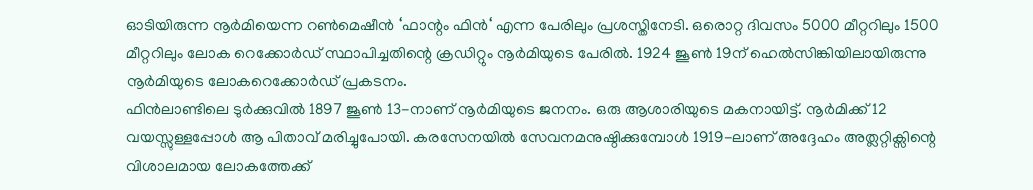ഓടിയിരുന്ന നൂർമിയെന്ന റൺമെഷീൻ ‘ഫാന്റം ഫിൻ‘ എന്ന പേരിലും പ്രശസ്തിനേടി. ഒരൊറ്റ ദിവസം 5000 മീറ്ററിലും 1500 മീറ്ററിലും ലോക റെക്കോർഡ് സ്ഥാപിച്ചതിന്റെ ക്രഡിറ്റും നൂർമിയുടെ പേരിൽ. 1924 ജൂൺ 19ന് ഹെൽസിങ്കിയിലായിരുന്നു നൂർമിയുടെ ലോകറെക്കോർഡ് പ്രകടനം.
ഫിൻലാണ്ടിലെ ടുർക്കുവിൽ 1897 ജൂൺ 13-നാണ് നൂർമിയുടെ ജനനം. ഒരു ആശാരിയുടെ മകനായിട്ട്. നൂർമിക്ക് 12 വയസ്സുള്ളപ്പോൾ ആ പിതാവ് മരിച്ചുപോയി. കരസേനയിൽ സേവനമനുഷ്ഠിക്കുമ്പോൾ 1919-ലാണ് അദ്ദേഹം അത്ലറ്റിക്സിന്റെ വിശാലമായ ലോകത്തേക്ക്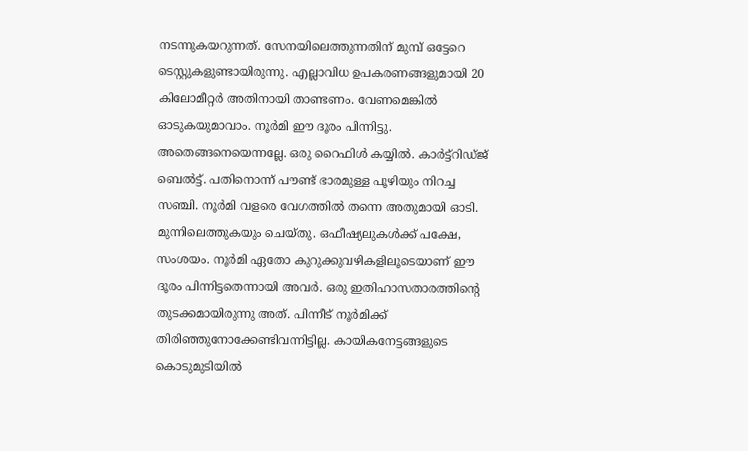നടന്നുകയറുന്നത്. സേനയിലെത്തുന്നതിന് മുമ്പ് ഒട്ടേറെ ടെസ്റ്റുകളുണ്ടായിരുന്നു. എല്ലാവിധ ഉപകരണങ്ങളുമായി 20 കിലോമീറ്റർ അതിനായി താണ്ടണം. വേണമെങ്കിൽ ഓടുകയുമാവാം. നൂർമി ഈ ദൂരം പിന്നിട്ടു. അതെങ്ങനെയെന്നല്ലേ. ഒരു റൈഫിൾ കയ്യിൽ. കാർട്ട്റിഡ്ജ് ബെൽട്ട്. പതിനൊന്ന് പൗണ്ട് ഭാരമുള്ള പൂഴിയും നിറച്ച സഞ്ചി. നൂർമി വളരെ വേഗത്തിൽ തന്നെ അതുമായി ഓടി. മുന്നിലെത്തുകയും ചെയ്തു. ഒഫീഷ്യലുകൾക്ക് പക്ഷേ, സംശയം. നൂർമി ഏതോ കുറുക്കുവഴികളിലൂടെയാണ് ഈ ദൂരം പിന്നിട്ടതെന്നായി അവർ. ഒരു ഇതിഹാസതാരത്തിന്റെ തുടക്കമായിരുന്നു അത്. പിന്നീട് നൂർമിക്ക് തിരിഞ്ഞുനോക്കേണ്ടിവന്നിട്ടില്ല. കായികനേട്ടങ്ങളുടെ കൊടുമുടിയിൽ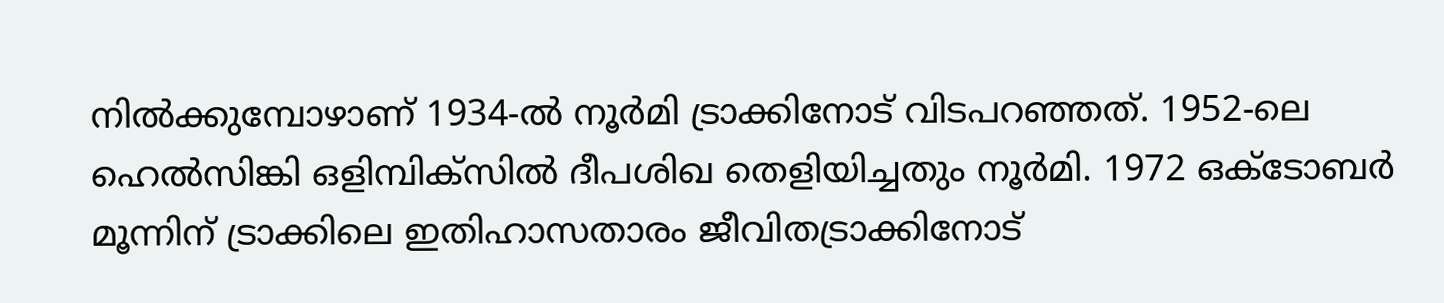നിൽക്കുമ്പോഴാണ് 1934-ൽ നൂർമി ട്രാക്കിനോട് വിടപറഞ്ഞത്. 1952-ലെ ഹെൽസിങ്കി ഒളിമ്പിക്സിൽ ദീപശിഖ തെളിയിച്ചതും നൂർമി. 1972 ഒക്ടോബർ മൂന്നിന് ട്രാക്കിലെ ഇതിഹാസതാരം ജീവിതട്രാക്കിനോട്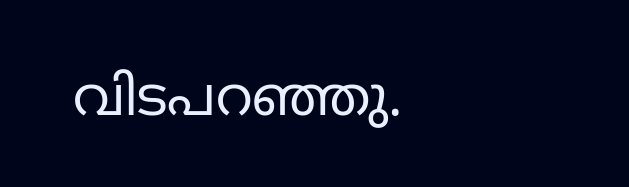വിടപറഞ്ഞു.